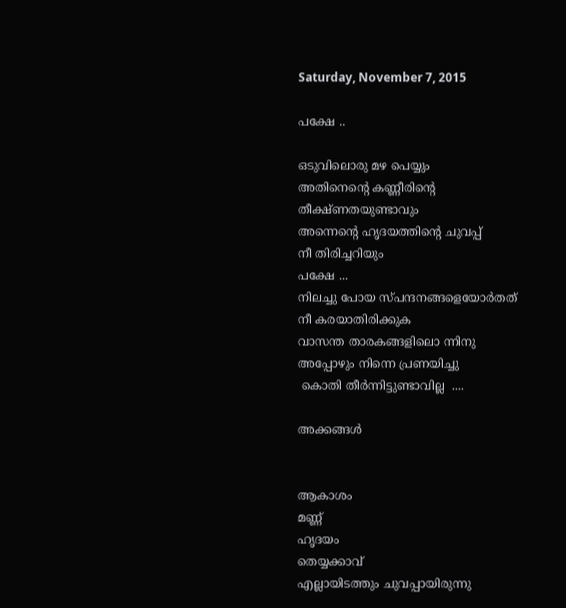Saturday, November 7, 2015

പക്ഷേ ..

ഒടുവിലൊരു മഴ പെയ്യും
അതിനെന്റെ കണ്ണീരിന്റെ
തീക്ഷ്ണതയുണ്ടാവും
അന്നെന്റെ ഹൃദയത്തിന്റെ ചുവപ്പ്
നീ തിരിച്ചറിയും
പക്ഷേ ...
നിലച്ചു പോയ സ്പന്ദനങ്ങളെയോർതത്
നീ കരയാതിരിക്കുക
വാസന്ത താരകങ്ങളിലൊ ന്നിനു
അപ്പോഴും നിന്നെ പ്രണയിച്ചു
 കൊതി തീർന്നിട്ടുണ്ടാവില്ല  ....

അക്കങ്ങൾ


ആകാശം
മണ്ണ്
ഹൃദയം
തെയ്യക്കാവ്
എല്ലായിടത്തും ചുവപ്പായിരുന്നു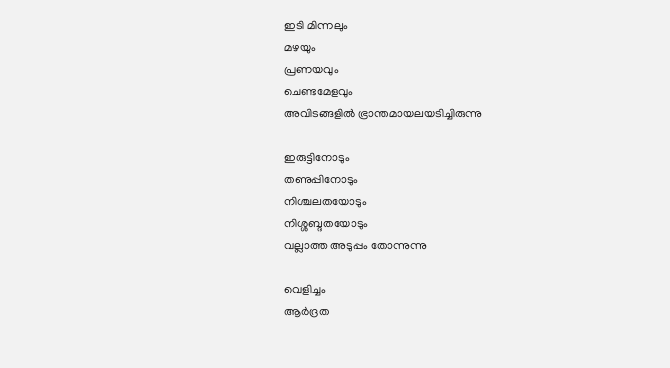ഇടി മിന്നലും
മഴയും
പ്രണയവും
ചെണ്ടമേളവും
അവിടങ്ങളിൽ ഭ്രാന്തമായലയടിച്ചിരുന്നു

ഇരുട്ടിനോടും
തണുപ്പിനോടും
നിശ്ചലതയോടും
നിശ്ശബ്ദതയോടും
വല്ലാത്ത അടുപ്പം തോന്നുന്നു

വെളിച്ചം
ആർദ്രത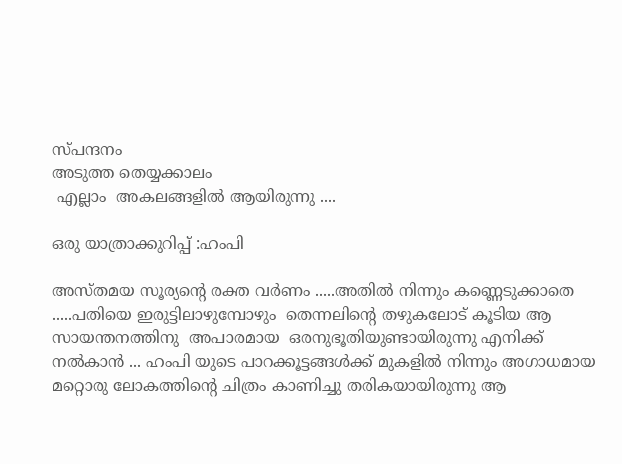സ്പന്ദനം
അടുത്ത തെയ്യക്കാലം
 എല്ലാം  അകലങ്ങളിൽ ആയിരുന്നു ....

ഒരു യാത്രാക്കുറിപ്പ് :ഹംപി

അസ്തമയ സൂര്യന്റെ രക്ത വർണം .....അതിൽ നിന്നും കണ്ണെടുക്കാതെ .....പതിയെ ഇരുട്ടിലാഴുമ്പോഴും  തെന്നലിന്റെ തഴുകലോട് കൂടിയ ആ സായന്തനത്തിനു  അപാരമായ  ഒരനുഭൂതിയുണ്ടായിരുന്നു എനിക്ക് നൽകാൻ ... ഹംപി യുടെ പാറക്കൂട്ടങ്ങൾക്ക് മുകളിൽ നിന്നും അഗാധമായ മറ്റൊരു ലോകത്തിന്റെ ചിത്രം കാണിച്ചു തരികയായിരുന്നു ആ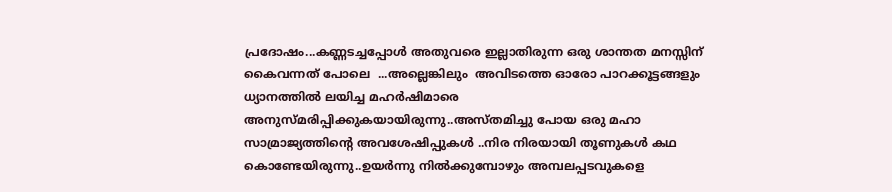പ്രദോഷം...കണ്ണടച്ചപ്പോൾ അതുവരെ ഇല്ലാതിരുന്ന ഒരു ശാന്തത മനസ്സിന് കൈവന്നത് പോലെ  ...അല്ലെങ്കിലും  അവിടത്തെ ഓരോ പാറക്കൂട്ടങ്ങളും ധ്യാനത്തിൽ ലയിച്ച മഹർഷിമാരെ അനുസ്മരിപ്പിക്കുകയായിരുന്നു..അസ്തമിച്ചു പോയ ഒരു മഹാ സാമ്രാജ്യത്തിന്റെ അവശേഷിപ്പുകൾ ..നിര നിരയായി തൂണുകൾ കഥ  കൊണ്ടേയിരുന്നു..ഉയർന്നു നിൽക്കുമ്പോഴും അമ്പലപ്പടവുകളെ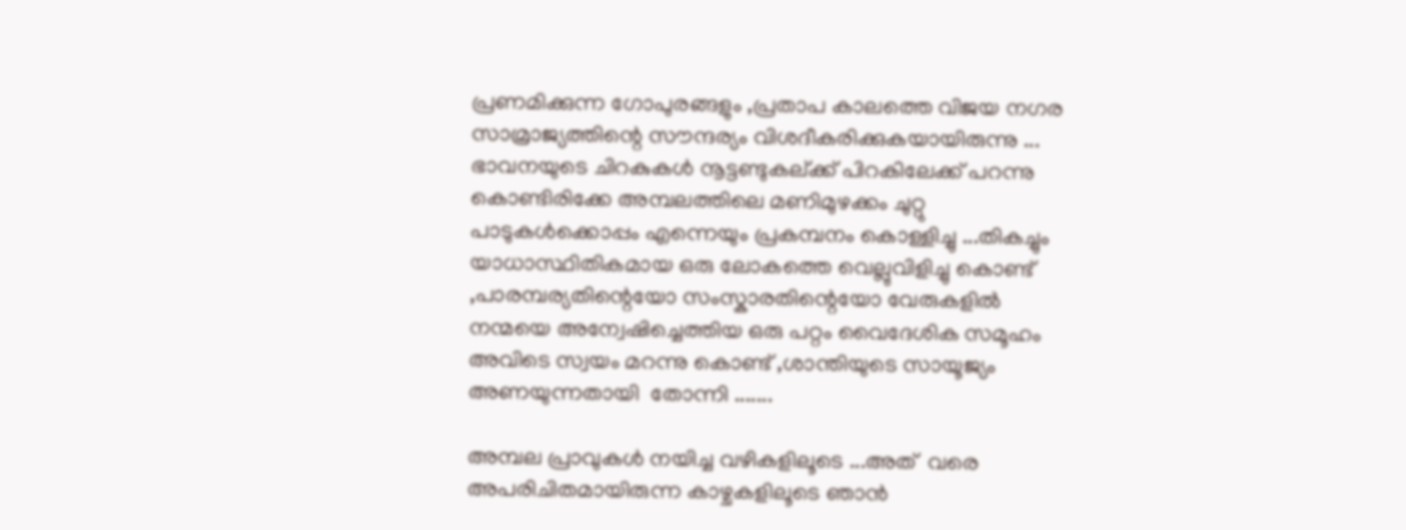പ്രണമിക്കുന്ന ഗോപുരങ്ങളും ,പ്രതാപ കാലത്തെ വിജയ നഗര സാമ്രാജ്യത്തിന്റെ സൗന്ദര്യം വിശദീകരിക്കുകയായിരുന്നു ... ഭാവനയുടെ ചിറകുകൾ നൂട്ടണ്ടുകല്ക്ക് പിറകിലേക്ക് പറന്നു കൊണ്ടിരിക്കേ അമ്പലത്തിലെ മണിമുഴക്കം ചുറ്റു  പാടുകൾക്കൊപ്പം എന്നെയും പ്രകമ്പനം കൊള്ളിച്ചു ...തികച്ചും യാധാസ്ഥിതികമായ ഒരു ലോകത്തെ വെല്ലുവിളിച്ചു കൊണ്ട് ,പാരമ്പര്യതിന്റെയോ സംസ്കാരതിന്റെയോ വേരുകളിൽ നന്മയെ അന്വേഷിച്ചെത്തിയ ഒരു പറ്റം വൈദേശിക സമൂഹം അവിടെ സ്വയം മറന്നു കൊണ്ട് ,ശാന്തിയുടെ സായൂജ്യം അണയുന്നതായി  തോന്നി .......

അമ്പല പ്രാവുകൾ നയിച്ച വഴികളിലൂടെ ...അത്  വരെ  അപരിചിതമായിരുന്ന കാഴ്ചകളിലൂടെ ഞാൻ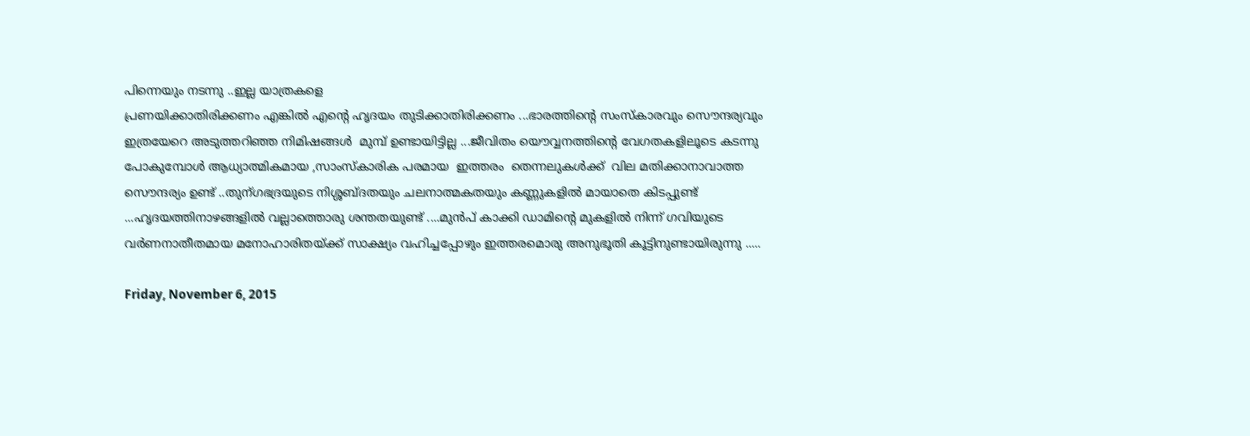പിന്നെയും നടന്നു ..ഇല്ല യാത്രകളെ
പ്രണയിക്കാതിരിക്കണം എങ്കിൽ എന്റെ ഹൃദയം തുടിക്കാതിരിക്കണം ...ഭാരത്തിന്റെ സംസ്കാരവും സൌന്ദര്യവും  ഇത്രയേറെ അടുത്തറിഞ്ഞ നിമിഷങ്ങൾ  മുമ്പ് ഉണ്ടായിട്ടില്ല ...ജീവിതം യൌവ്വനത്തിന്റെ വേഗതകളിലൂടെ കടന്നു പോകുമ്പോൾ ആധ്യാത്മികമായ ,സാംസ്കാരിക പരമായ  ഇത്തരം  തെന്നലുകൾക്ക്  വില മതിക്കാനാവാത്ത സൌന്ദര്യം ഉണ്ട് ..തുന്ഗഭദ്രയുടെ നിശ്ശബ്ദതയും ചലനാത്മകതയും കണ്ണുകളിൽ മായാതെ കിടപ്പുണ്ട് ...ഹൃദയത്തിനാഴങ്ങളിൽ വല്ലാത്തൊരു ശന്തതയുണ്ട് ....മുൻപ്‌ കാക്കി ഡാമിന്റെ മുകളിൽ നിന്ന് ഗവിയുടെ വർണനാതീതമായ മനോഹാരിതയ്ക്ക് സാക്ഷ്യം വഹിച്ചപ്പോഴും ഇത്തരമൊരു അനുഭൂതി കൂട്ടിനുണ്ടായിരുന്നു .....

Friday, November 6, 2015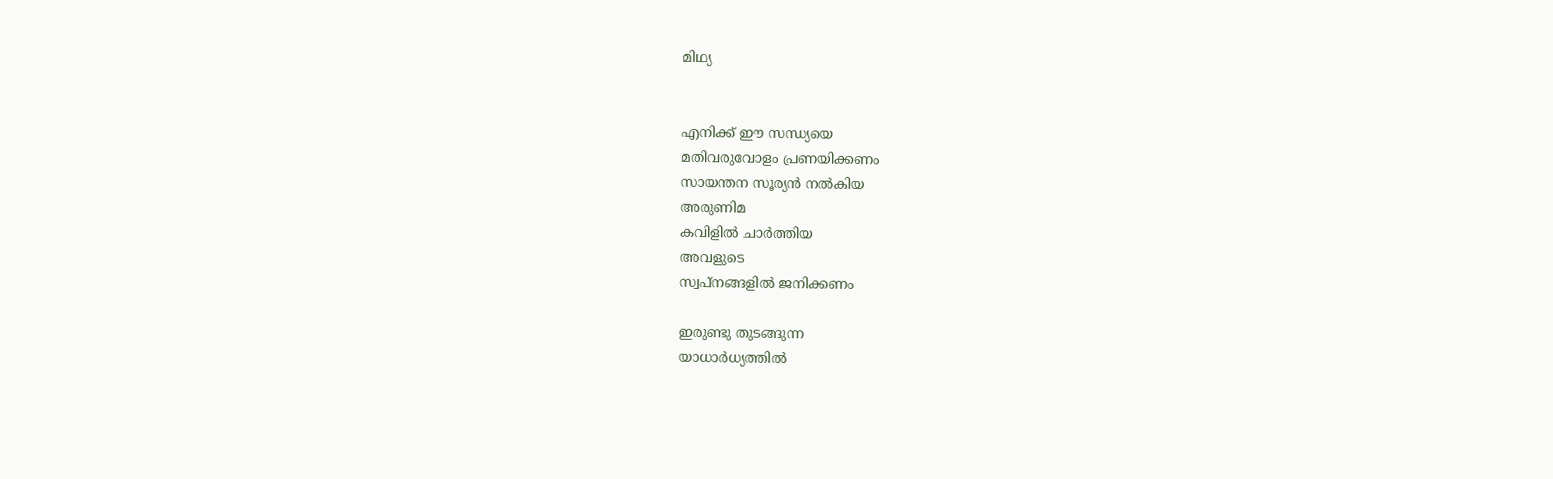മിഥ്യ


എനിക്ക് ഈ സന്ധ്യയെ
മതിവരുവോളം പ്രണയിക്കണം
സായന്തന സൂര്യൻ നൽകിയ
അരുണിമ
കവിളിൽ ചാർത്തിയ
അവളുടെ
സ്വപ്നങ്ങളിൽ ജനിക്കണം

ഇരുണ്ടു തുടങ്ങുന്ന
യാധാർധ്യത്തിൽ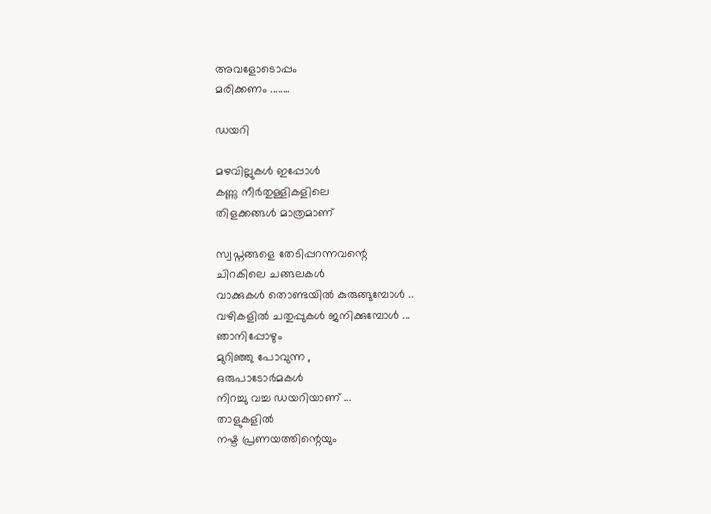അവളോടൊപ്പം
മരിക്കണം ........

ഡയറി

മഴവില്ലുകൾ ഇപ്പോൾ
കണ്ണു നീർതുള്ളികളിലെ
തിളക്കങ്ങൾ മാത്രമാണ്

സ്വപ്നങ്ങളെ തേടിപ്പറന്നവന്റെ
ചിറകിലെ ചങ്ങലകൾ
വാക്കുകൾ തൊണ്ടയിൽ കുരുങ്ങുമ്പോൾ ..
വഴികളിൽ ചതുപ്പുകൾ ജനിക്കുമ്പോൾ ...
ഞാനിപ്പോഴും
മുറിഞ്ഞു പോവുന്ന ,
ഒരുപാടോർമകൾ
നിറച്ചു വച്ച ഡയറിയാണ് ...
താളുകളിൽ
നഷ്ട പ്രണയത്തിന്റെയും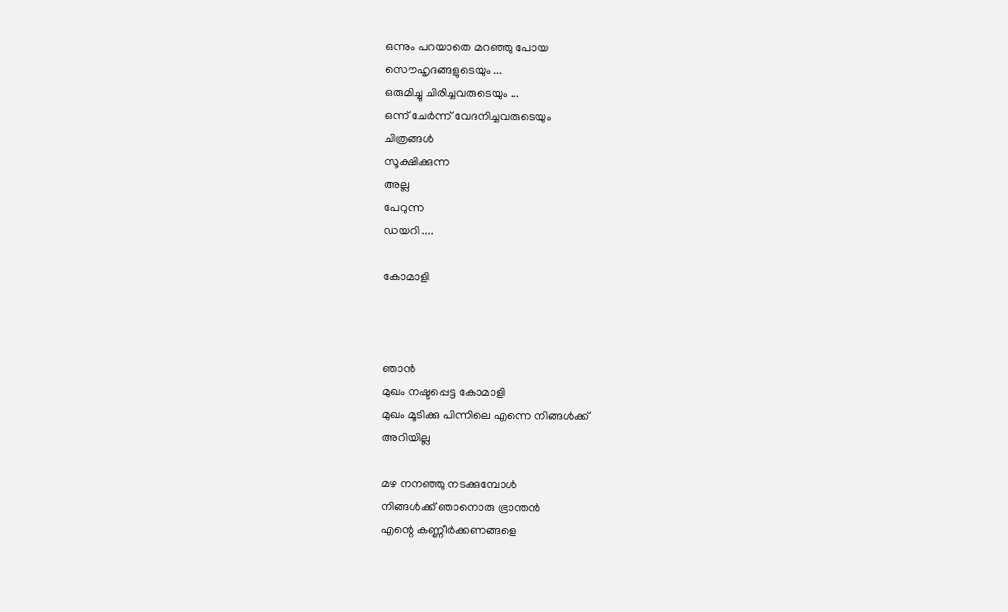ഒന്നും പറയാതെ മറഞ്ഞു പോയ
സൌഹൃദങ്ങളുടെയും ...
ഒരുമിച്ചു ചിരിച്ചവരുടെയും ...
ഒന്ന് ചേർന്ന് വേദനിച്ചവരുടെയും
ചിത്രങ്ങൾ
സൂക്ഷിക്കുന്ന
അല്ല
പേറുന്ന
ഡയറി ....

കോമാളി



ഞാൻ
മുഖം നഷ്ടപ്പെട്ട കോമാളി
മുഖം മൂടിക്കു പിന്നിലെ എന്നെ നിങ്ങൾക്ക്
അറിയില്ല

മഴ നനഞ്ഞു നടക്കുമ്പോൾ
നിങ്ങൾക്ക് ഞാനൊരു ഭ്രാന്തൻ
എന്റെ കണ്ണീർക്കണങ്ങളെ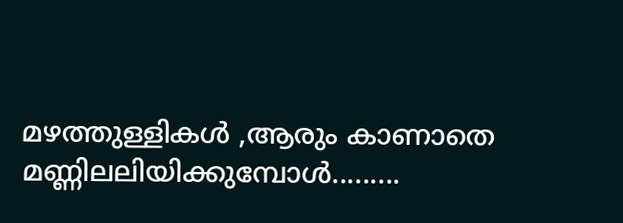മഴത്തുള്ളികൾ ,ആരും കാണാതെ
മണ്ണിലലിയിക്കുമ്പോൾ.........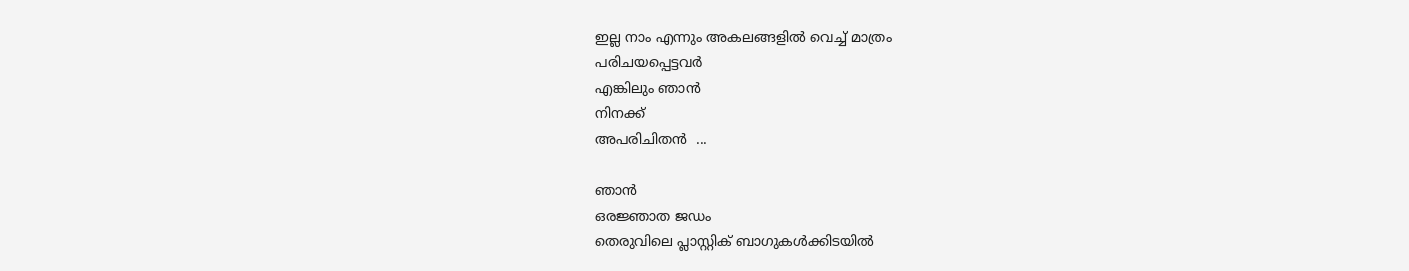ഇല്ല നാം എന്നും അകലങ്ങളിൽ വെച്ച് മാത്രം
പരിചയപ്പെട്ടവർ
എങ്കിലും ഞാൻ
നിനക്ക്
അപരിചിതൻ  ...

ഞാൻ
ഒരജ്ഞാത ജഡം
തെരുവിലെ പ്ലാസ്റ്റിക്‌ ബാഗുകൾക്കിടയിൽ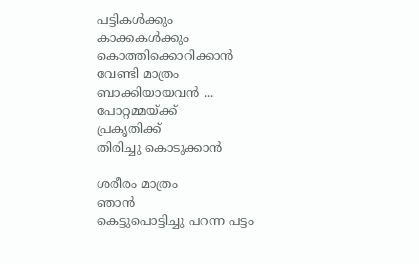പട്ടികൾക്കും
കാക്കകൾക്കും
കൊത്തിക്കൊറിക്കാൻ
വേണ്ടി മാത്രം
ബാക്കിയായവൻ ...
പോറ്റമ്മയ്ക്ക്
പ്രകൃതിക്ക്
തിരിച്ചു കൊടുക്കാൻ

ശരീരം മാത്രം
ഞാൻ
കെട്ടുപൊട്ടിച്ചു പറന്ന പട്ടം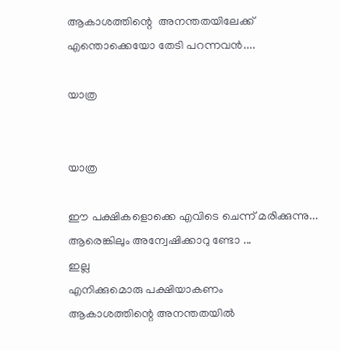ആകാശത്തിന്റെ  അനന്തതയിലേക്ക്
എന്തൊക്കെയോ തേടി പറന്നവൻ....

യാത്ര


യാത്ര

ഈ പക്ഷികളൊക്കെ എവിടെ ചെന്ന് മരിക്കുന്നു...
ആരെങ്കിലും അന്വേഷിക്കാറു ണ്ടോ ...
ഇല്ല
എനിക്കുമൊരു പക്ഷിയാകണം
ആകാശത്തിന്റെ അനന്തതയിൽ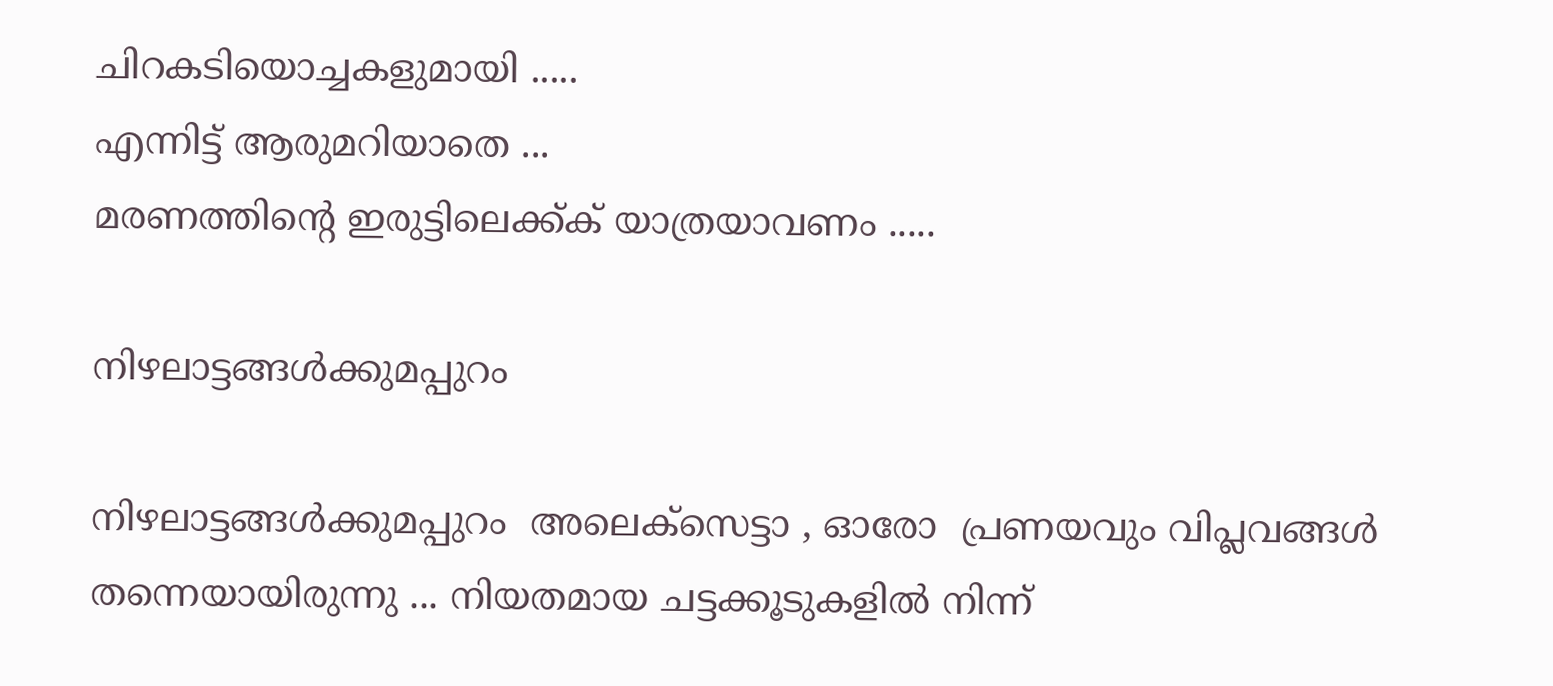ചിറകടിയൊച്ചകളുമായി .....
എന്നിട്ട് ആരുമറിയാതെ ...
മരണത്തിന്റെ ഇരുട്ടിലെക്ക്ക് യാത്രയാവണം .....

നിഴലാട്ടങ്ങൾക്കുമപ്പുറം

നിഴലാട്ടങ്ങൾക്കുമപ്പുറം  അലെക്സെട്ടാ , ഓരോ  പ്രണയവും വിപ്ലവങ്ങൾ തന്നെയായിരുന്നു ... നിയതമായ ചട്ടക്കൂടുകളിൽ നിന്ന്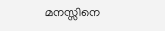മനസ്സിനെ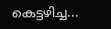കെട്ടഴിച്ച...